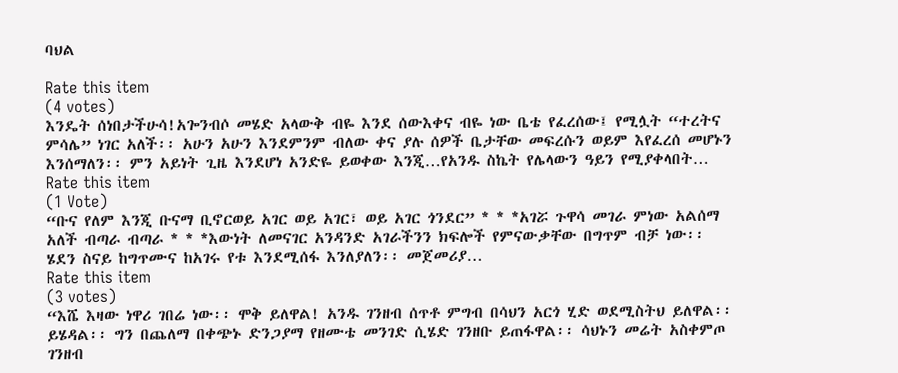ባህል

Rate this item
(4 votes)
እንዴት ሰነበታችሁሳ!አጐንብሶ መሄድ አላውቅ ብዬ እንደ ሰውእቀና ብዬ ነው ቤቴ የፈረሰው፤ የሚሏት “ተረትና ምሳሌ” ነገር አለች፡፡ አሁን አሁን እንደምንም ብለው ቀና ያሉ ሰዎች ቤታቸው መፍረሱን ወይም እየፈረሰ መሆኑን እንሰማለን፡፡ ምን አይነት ጊዜ እንደሆነ አንድዬ ይወቀው እንጂ…የአንዱ ስኬት የሌላውን ዓይን የሚያቀላበት…
Rate this item
(1 Vote)
“ቡና የለም እንጂ ቡናማ ቢኖርወይ አገር ወይ አገር፣ ወይ አገር ጎንደር” * * *አገሯ ጉዋሳ መገራ ምነው አልሰማ አለች ብጣራ ብጣራ * * *እውነት ለመናገር አንዳንድ አገራችንን ክፍሎች የምናውቃቸው በግጥም ብቻ ነው፡፡ ሄደን ስናይ ከግጥሙና ከአገሩ የቱ እንደሚሰፋ እንለያለን፡፡ መጀመሪያ…
Rate this item
(3 votes)
“እሼ እዛው ነዋሪ ገበሬ ነው፡፡ ሞቅ ይለዋል! አንዱ ገንዘብ ሰጥቶ ምግብ በሳህን አርጎ ሂድ ወደሚስትህ ይለዋል፡፡ ይሄዳል፡፡ ግን በጨለማ በቀጭኑ ድንጋያማ የዘሙቴ መንገድ ሲሄድ ገንዘቡ ይጠፋዋል፡፡ ሳህኑን መሬት አስቀምጦ ገንዘብ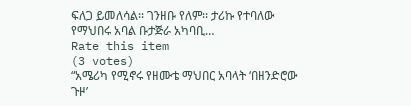ፍለጋ ይመለሳል፡፡ ገንዘቡ የለም፡፡ ታሪኩ የተባለው የማህበሩ አባል ቡታጅራ አካባቢ…
Rate this item
(3 votes)
“አሜሪካ የሚኖሩ የዘሙቴ ማህበር አባላት ‘በዘንድሮው ጉዞ’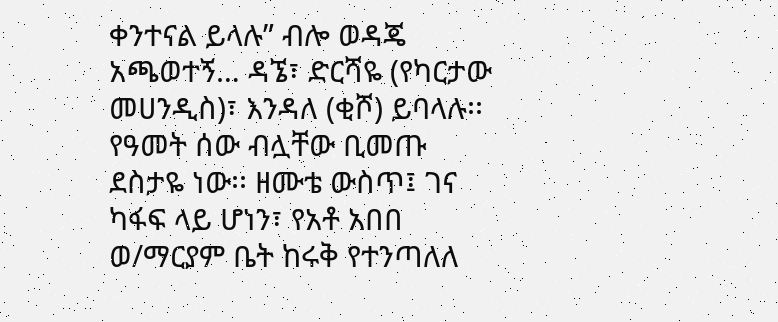ቀንተናል ይላሉ” ብሎ ወዳጄ አጫወተኝ… ዳኜ፣ ድርሻዬ (የካርታው መሀንዲስ)፣ እንዳለ (ቂሾ) ይባላሉ፡፡ የዓመት ሰው ብሏቸው ቢመጡ ደስታዬ ነው፡፡ ዘሙቴ ውስጥ፤ ገና ካፋፍ ላይ ሆነን፣ የአቶ አበበ ወ/ማርያም ቤት ከሩቅ የተንጣለለ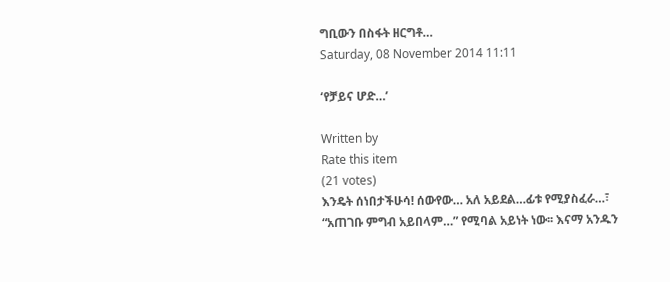ግቢውን በስፋት ዘርግቶ…
Saturday, 08 November 2014 11:11

‘የቻይና ሆድ…’

Written by
Rate this item
(21 votes)
እንዴት ሰነበታችሁሳ! ሰውየው… አለ አይደል…ፊቱ የሚያስፈራ…፣ “አጠገቡ ምግብ አይበላም…” የሚባል አይነት ነው፡፡ እናማ አንዱን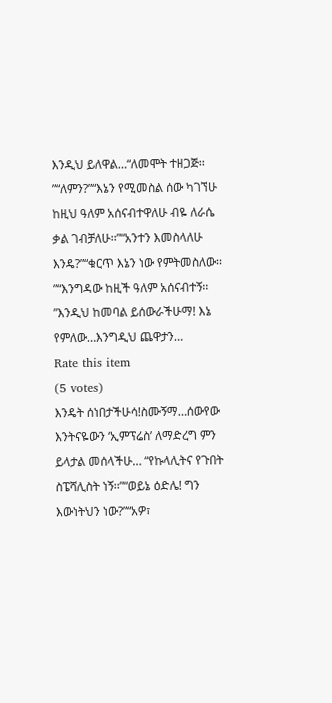እንዲህ ይለዋል…“ለመሞት ተዘጋጅ፡፡”“ለምን?”“እኔን የሚመስል ሰው ካገኘሁ ከዚህ ዓለም አሰናብተዋለሁ ብዬ ለራሴ ቃል ገብቻለሁ፡፡”“አንተን እመስላለሁ እንዴ?”“ቁርጥ እኔን ነው የምትመስለው፡፡”“እንግዳው ከዚች ዓለም አሰናብተኝ፡፡”እንዲህ ከመባል ይሰውራችሁማ! እኔ የምለው…እንግዲህ ጨዋታን…
Rate this item
(5 votes)
እንዴት ሰነበታችሁሳ!ስሙኝማ…ሰውየው እንትናዬውን ‘ኢምፕሬስ’ ለማድረግ ምን ይላታል መሰላችሁ… “የኩላሊትና የጉበት ስፔሻሊስት ነኝ፡፡”“ወይኔ ዕድሌ! ግን እውነትህን ነው?”“አዎ፣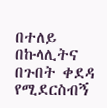በተለይ በኩላሊትና በጉበት ቀደዳ የሚደርስብኝ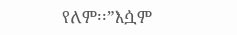የለም፡፡”እሷም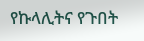የኩላሊትና የጉበት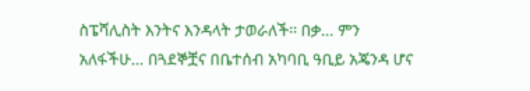ስፔሻሊስት እንትና እንዳላት ታወራለች፡፡ በቃ… ምን አለፋችሁ… በጓደኞቿና በቤተሰብ አካባቢ ዓቢይ አጄንዳ ሆና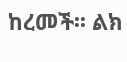ከረመች፡፡ ልክ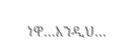ነዋ…እንዲህ…